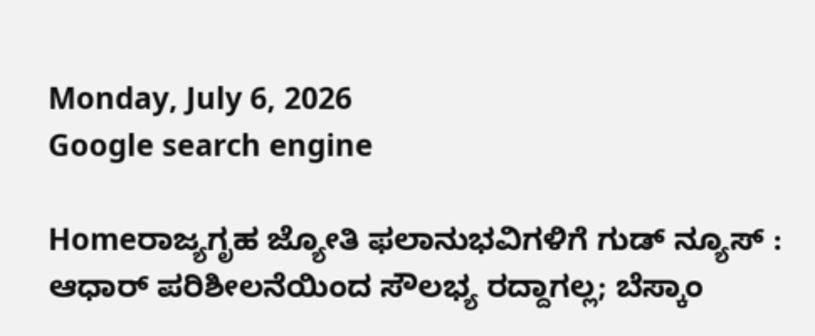Monday, July 6, 2026
Google search engine

Homeರಾಜ್ಯಗೃಹ ಜ್ಯೋತಿ ಫಲಾನುಭವಿಗಳಿಗೆ ಗುಡ್ ನ್ಯೂಸ್ : ಆಧಾರ್ ಪರಿಶೀಲನೆಯಿಂದ ಸೌಲಭ್ಯ ರದ್ದಾಗಲ್ಲ; ಬೆಸ್ಕಾಂ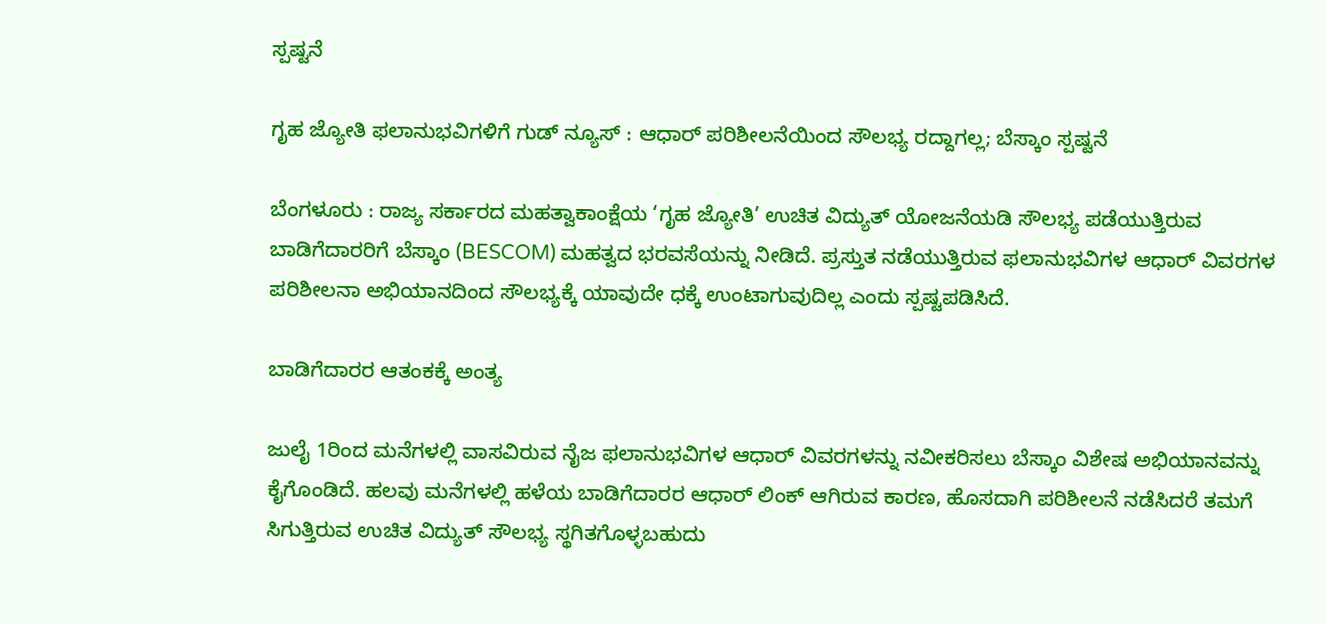ಸ್ಪಷ್ಟನೆ

ಗೃಹ ಜ್ಯೋತಿ ಫಲಾನುಭವಿಗಳಿಗೆ ಗುಡ್ ನ್ಯೂಸ್ : ಆಧಾರ್ ಪರಿಶೀಲನೆಯಿಂದ ಸೌಲಭ್ಯ ರದ್ದಾಗಲ್ಲ; ಬೆಸ್ಕಾಂ ಸ್ಪಷ್ಟನೆ

ಬೆಂಗಳೂರು : ರಾಜ್ಯ ಸರ್ಕಾರದ ಮಹತ್ವಾಕಾಂಕ್ಷೆಯ ‘ಗೃಹ ಜ್ಯೋತಿ’ ಉಚಿತ ವಿದ್ಯುತ್ ಯೋಜನೆಯಡಿ ಸೌಲಭ್ಯ ಪಡೆಯುತ್ತಿರುವ ಬಾಡಿಗೆದಾರರಿಗೆ ಬೆಸ್ಕಾಂ (BESCOM) ಮಹತ್ವದ ಭರವಸೆಯನ್ನು ನೀಡಿದೆ. ಪ್ರಸ್ತುತ ನಡೆಯುತ್ತಿರುವ ಫಲಾನುಭವಿಗಳ ಆಧಾರ್ ವಿವರಗಳ ಪರಿಶೀಲನಾ ಅಭಿಯಾನದಿಂದ ಸೌಲಭ್ಯಕ್ಕೆ ಯಾವುದೇ ಧಕ್ಕೆ ಉಂಟಾಗುವುದಿಲ್ಲ ಎಂದು ಸ್ಪಷ್ಟಪಡಿಸಿದೆ.

ಬಾಡಿಗೆದಾರರ ಆತಂಕಕ್ಕೆ ಅಂತ್ಯ

ಜುಲೈ 1ರಿಂದ ಮನೆಗಳಲ್ಲಿ ವಾಸವಿರುವ ನೈಜ ಫಲಾನುಭವಿಗಳ ಆಧಾರ್ ವಿವರಗಳನ್ನು ನವೀಕರಿಸಲು ಬೆಸ್ಕಾಂ ವಿಶೇಷ ಅಭಿಯಾನವನ್ನು ಕೈಗೊಂಡಿದೆ. ಹಲವು ಮನೆಗಳಲ್ಲಿ ಹಳೆಯ ಬಾಡಿಗೆದಾರರ ಆಧಾರ್ ಲಿಂಕ್ ಆಗಿರುವ ಕಾರಣ, ಹೊಸದಾಗಿ ಪರಿಶೀಲನೆ ನಡೆಸಿದರೆ ತಮಗೆ ಸಿಗುತ್ತಿರುವ ಉಚಿತ ವಿದ್ಯುತ್ ಸೌಲಭ್ಯ ಸ್ಥಗಿತಗೊಳ್ಳಬಹುದು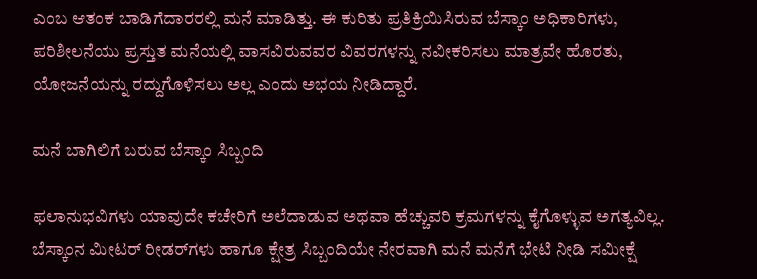ಎಂಬ ಆತಂಕ ಬಾಡಿಗೆದಾರರಲ್ಲಿ ಮನೆ ಮಾಡಿತ್ತು. ಈ ಕುರಿತು ಪ್ರತಿಕ್ರಿಯಿಸಿರುವ ಬೆಸ್ಕಾಂ ಅಧಿಕಾರಿಗಳು, ಪರಿಶೀಲನೆಯು ಪ್ರಸ್ತುತ ಮನೆಯಲ್ಲಿ ವಾಸವಿರುವವರ ವಿವರಗಳನ್ನು ನವೀಕರಿಸಲು ಮಾತ್ರವೇ ಹೊರತು, ಯೋಜನೆಯನ್ನು ರದ್ದುಗೊಳಿಸಲು ಅಲ್ಲ ಎಂದು ಅಭಯ ನೀಡಿದ್ದಾರೆ.

ಮನೆ ಬಾಗಿಲಿಗೆ ಬರುವ ಬೆಸ್ಕಾಂ ಸಿಬ್ಬಂದಿ

ಫಲಾನುಭವಿಗಳು ಯಾವುದೇ ಕಚೇರಿಗೆ ಅಲೆದಾಡುವ ಅಥವಾ ಹೆಚ್ಚುವರಿ ಕ್ರಮಗಳನ್ನು ಕೈಗೊಳ್ಳುವ ಅಗತ್ಯವಿಲ್ಲ. ಬೆಸ್ಕಾಂನ ಮೀಟರ್ ರೀಡರ್‌ಗಳು ಹಾಗೂ ಕ್ಷೇತ್ರ ಸಿಬ್ಬಂದಿಯೇ ನೇರವಾಗಿ ಮನೆ ಮನೆಗೆ ಭೇಟಿ ನೀಡಿ ಸಮೀಕ್ಷೆ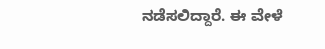ನಡೆಸಲಿದ್ದಾರೆ. ಈ ವೇಳೆ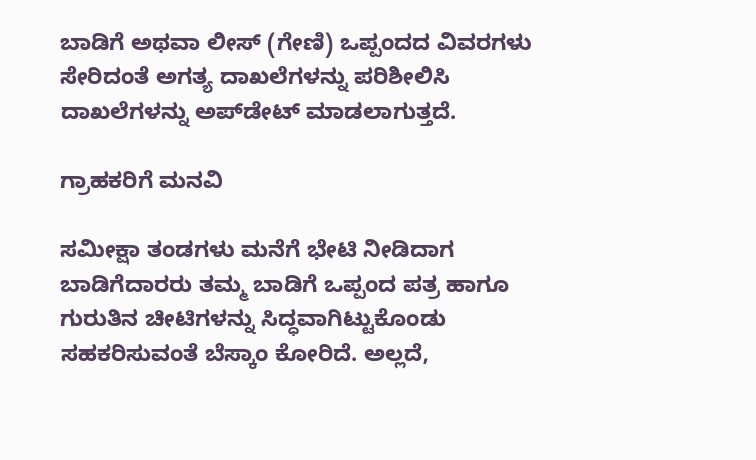ಬಾಡಿಗೆ ಅಥವಾ ಲೀಸ್ (ಗೇಣಿ) ಒಪ್ಪಂದದ ವಿವರಗಳು ಸೇರಿದಂತೆ ಅಗತ್ಯ ದಾಖಲೆಗಳನ್ನು ಪರಿಶೀಲಿಸಿ ದಾಖಲೆಗಳನ್ನು ಅಪ್‌ಡೇಟ್ ಮಾಡಲಾಗುತ್ತದೆ.

ಗ್ರಾಹಕರಿಗೆ ಮನವಿ

ಸಮೀಕ್ಷಾ ತಂಡಗಳು ಮನೆಗೆ ಭೇಟಿ ನೀಡಿದಾಗ ಬಾಡಿಗೆದಾರರು ತಮ್ಮ ಬಾಡಿಗೆ ಒಪ್ಪಂದ ಪತ್ರ ಹಾಗೂ ಗುರುತಿನ ಚೀಟಿಗಳನ್ನು ಸಿದ್ಧವಾಗಿಟ್ಟುಕೊಂಡು ಸಹಕರಿಸುವಂತೆ ಬೆಸ್ಕಾಂ ಕೋರಿದೆ. ಅಲ್ಲದೆ,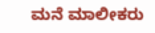ಮನೆ ಮಾಲೀಕರು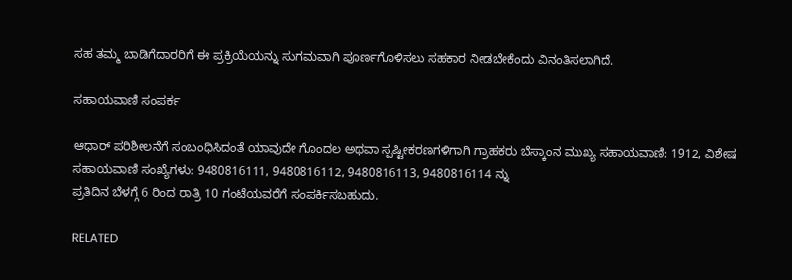ಸಹ ತಮ್ಮ ಬಾಡಿಗೆದಾರರಿಗೆ ಈ ಪ್ರಕ್ರಿಯೆಯನ್ನು ಸುಗಮವಾಗಿ ಪೂರ್ಣಗೊಳಿಸಲು ಸಹಕಾರ ನೀಡಬೇಕೆಂದು ವಿನಂತಿಸಲಾಗಿದೆ.

ಸಹಾಯವಾಣಿ ಸಂಪರ್ಕ

ಆಧಾರ್ ಪರಿಶೀಲನೆಗೆ ಸಂಬಂಧಿಸಿದಂತೆ ಯಾವುದೇ ಗೊಂದಲ ಅಥವಾ ಸ್ಪಷ್ಟೀಕರಣಗಳಿಗಾಗಿ ಗ್ರಾಹಕರು ಬೆಸ್ಕಾಂನ ಮುಖ್ಯ ಸಹಾಯವಾಣಿ: 1912, ವಿಶೇಷ ಸಹಾಯವಾಣಿ ಸಂಖ್ಯೆಗಳು: 9480816111, 9480816112, 9480816113, 9480816114 ನ್ನು
ಪ್ರತಿದಿನ ಬೆಳಗ್ಗೆ 6 ರಿಂದ ರಾತ್ರಿ 10 ಗಂಟೆಯವರೆಗೆ ಸಂಪರ್ಕಿಸಬಹುದು.

RELATED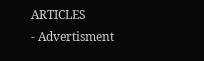ARTICLES
- Advertisment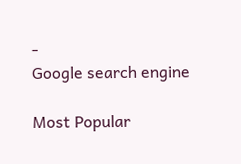-
Google search engine

Most Popular